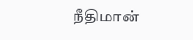நீதிமான்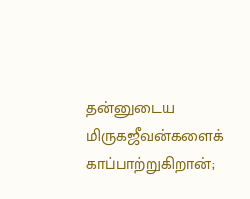தன்னுடைய மிருகஜீவன்களைக் காப்பாற்றுகிறான்;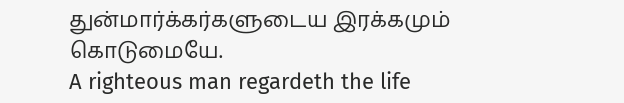துன்மார்க்கர்களுடைய இரக்கமும் கொடுமையே.
A righteous man regardeth the life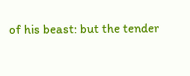of his beast: but the tender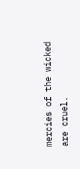mercies of the wicked are cruel.